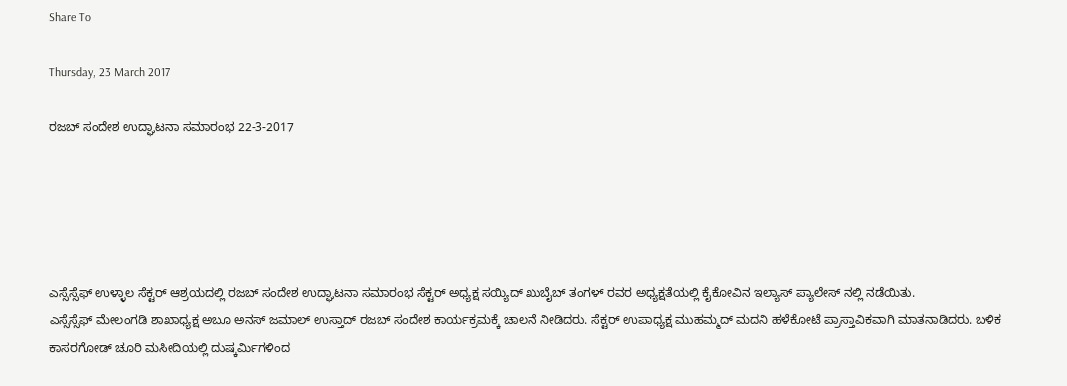Share To

Thursday, 23 March 2017

ರಜಬ್ ಸಂದೇಶ ಉದ್ಘಾಟನಾ ಸಮಾರಂಭ 22-3-2017





ಎಸ್ಸೆಸ್ಸೆಫ್ ಉಳ್ಳಾಲ ಸೆಕ್ಟರ್ ಆಶ್ರಯದಲ್ಲಿ ರಜಬ್ ಸಂದೇಶ ಉದ್ಘಾಟನಾ ಸಮಾರಂಭ ಸೆಕ್ಟರ್ ಅಧ್ಯಕ್ಷ ಸಯ್ಯಿದ್ ಖುಬೈಬ್ ತಂಗಳ್ ರವರ ಅಧ್ಯಕ್ಷತೆಯಲ್ಲಿ ಕೈಕೋವಿನ ಇಲ್ಯಾಸ್ ಪ್ಯಾಲೇಸ್ ನಲ್ಲಿ ನಡೆಯಿತು.
ಎಸ್ಸೆಸ್ಸೆಫ್ ಮೇಲಂಗಡಿ ಶಾಖಾಧ್ಯಕ್ಷ ಅಬೂ ಅನಸ್ ಜಮಾಲ್ ಉಸ್ತಾದ್ ರಜಬ್ ಸಂದೇಶ ಕಾರ್ಯಕ್ರಮಕ್ಕೆ ಚಾಲನೆ ನೀಡಿದರು. ಸೆಕ್ಟರ್ ಉಪಾಧ್ಯಕ್ಷ ಮುಹಮ್ಮದ್ ಮದನಿ ಹಳೆಕೋಟೆ ಪ್ರಾಸ್ತಾವಿಕವಾಗಿ ಮಾತನಾಡಿದರು. ಬಳಿಕ ಕಾಸರಗೋಡ್ ಚೂರಿ ಮಸೀದಿಯಲ್ಲಿ ದುಷ್ಕರ್ಮಿಗಳಿಂದ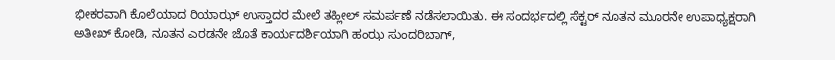ಭೀಕರವಾಗಿ ಕೊಲೆಯಾದ ರಿಯಾಝ್ ಉಸ್ತಾದರ ಮೇಲೆ ತಹ್ಲೀಲ್ ಸಮರ್ಪಣೆ ನಡೆಸಲಾಯಿತು. ಈ ಸಂದರ್ಭದಲ್ಲಿ ಸೆಕ್ಟರ್ ನೂತನ ಮೂರನೇ ಉಪಾಧ್ಯಕ್ಷರಾಗಿ ಅತೀಖ್ ಕೋಡಿ, ನೂತನ ಎರಡನೇ ಜೊತೆ ಕಾರ್ಯದರ್ಶಿಯಾಗಿ ಹಂಝ ಸುಂದರಿಬಾಗ್,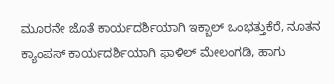ಮೂರನೇ ಜೊತೆ ಕಾರ್ಯದರ್ಶಿಯಾಗಿ ಇಕ್ಬಾಲ್ ಒಂಭತ್ತುಕೆರೆ, ನೂತನ ಕ್ಯಾಂಪಸ್ ಕಾರ್ಯದರ್ಶಿಯಾಗಿ ಫಾಳಿಲ್ ಮೇಲಂಗಡಿ, ಹಾಗು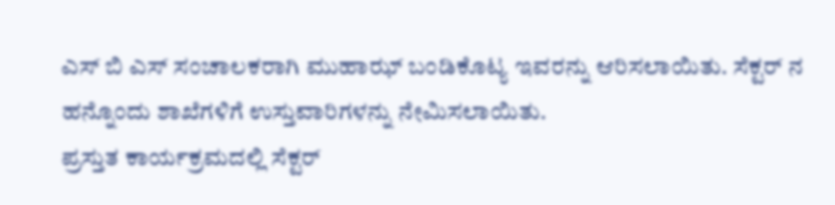ಎಸ್ ಬಿ ಎಸ್ ಸಂಚಾಲಕರಾಗಿ ಮುಹಾಝ್ ಬಂಡಿಕೊಟ್ಯ ಇವರನ್ನು ಆರಿಸಲಾಯಿತು. ಸೆಕ್ಟರ್ ನ ಹನ್ನೊಂದು ಶಾಖೆಗಳಿಗೆ ಉಸ್ತುವಾರಿಗಳನ್ನು ನೇಮಿಸಲಾಯಿತು.
ಪ್ರಸ್ತುತ ಕಾರ್ಯಕ್ರಮದಲ್ಲಿ ಸೆಕ್ಟರ್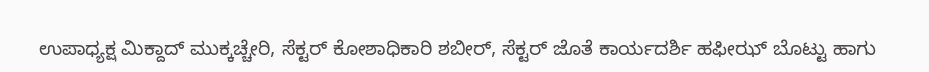ಉಪಾಧ್ಯಕ್ಷ ಮಿಕ್ದಾದ್ ಮುಕ್ಕಚ್ಚೇರಿ, ಸೆಕ್ಟರ್ ಕೋಶಾಧಿಕಾರಿ ಶಬೀರ್, ಸೆಕ್ಟರ್ ಜೊತೆ ಕಾರ್ಯದರ್ಶಿ ಹಫೀಝ್ ಬೊಟ್ಟು ಹಾಗು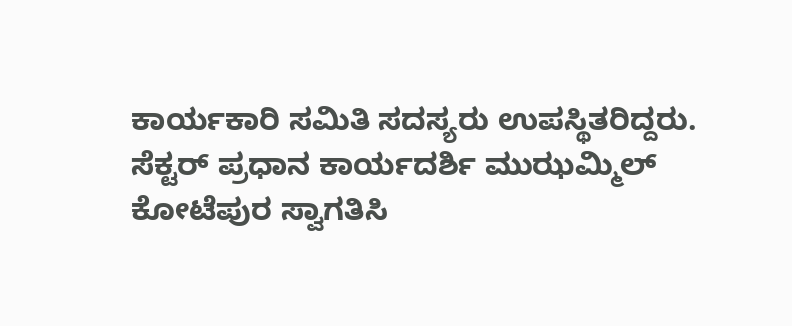ಕಾರ್ಯಕಾರಿ ಸಮಿತಿ ಸದಸ್ಯರು ಉಪಸ್ಥಿತರಿದ್ದರು.
ಸೆಕ್ಟರ್ ಪ್ರಧಾನ ಕಾರ್ಯದರ್ಶಿ ಮುಝಮ್ಮಿಲ್ ಕೋಟೆಪುರ ಸ್ವಾಗತಿಸಿ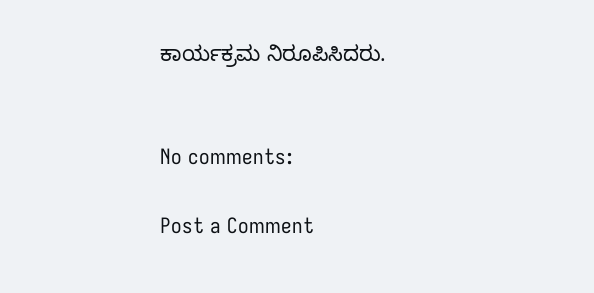ಕಾರ್ಯಕ್ರಮ ನಿರೂಪಿಸಿದರು.


No comments:

Post a Comment